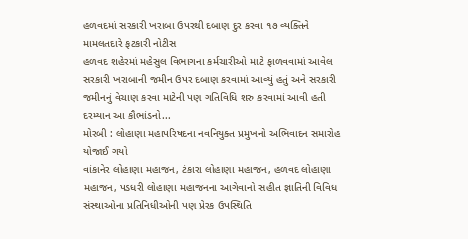હળવદમાં સરકારી ખરાબા ઉપરથી દબાણ દુર કરવા ૧૭ વ્યક્તિને મામલતદારે ફટકારી નોટીસ
હળવદ શહેરમાં મહેસુલ વિભાગના કર્મચારીઓ માટે ફાળવવામાં આવેલ સરકારી ખરાબાની જમીન ઉપર દબાણ કરવામાં આવ્યું હતું અને સરકારી જમીનનું વેચાણ કરવા માટેની પણ ગતિવિધિ શરુ કરવામાં આવી હતી દરમ્યાન આ કૌભાંડનો...
મોરબી : લોહાણા મહાપરિષદના નવનિયુક્ત પ્રમુખનો અભિવાદન સમારોહ યોજાઈ ગયો
વાંકાનેર લોહાણા મહાજન, ટંકારા લોહાણા મહાજન, હળવદ લોહાણા મહાજન, પડધરી લોહાણા મહાજનના આગેવાનો સહીત જ્ઞાતિની વિવિધ સંસ્થાઓના પ્રતિનિધીઓની પણ પ્રેરક ઉપસ્થિતિ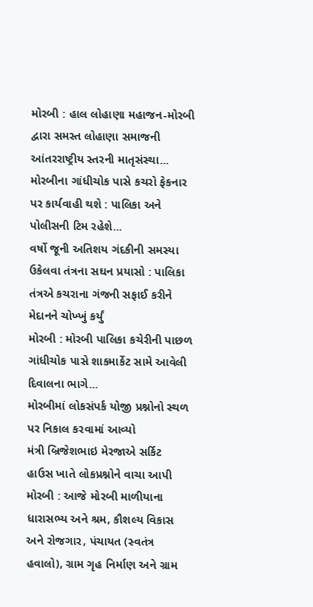મોરબી : હાલ લોહાણા મહાજન-મોરબી દ્વારા સમસ્ત લોહાણા સમાજની આંતરરાષ્ટ્રીય સ્તરની માતૃસંસ્થા...
મોરબીના ગાંધીચોક પાસે કચરો ફેકનાર પર કાર્યવાહી થશે : પાલિકા અને પોલીસની ટિમ રહેશે...
વર્ષો જૂની અતિશય ગંદકીની સમસ્યા ઉકેલવા તંત્રના સઘન પ્રયાસો : પાલિકા તંત્રએ કચરાના ગંજની સફાઈ કરીને મેદાનને ચોખ્ખું કર્યું
મોરબી : મોરબી પાલિકા કચેરીની પાછળ ગાંધીચોક પાસે શાકમાર્કેટ સામે આવેલી દિવાલના ભાગે...
મોરબીમાં લોકસંપર્ક યોજી પ્રશ્નોનો સ્થળ પર નિકાલ કરવામાં આવ્યો
મંત્રી બ્રિજેશભાઇ મેરજાએ સર્કિટ હાઉસ ખાતે લોકપ્રશ્નોને વાચા આપી
મોરબી : આજે મોરબી માળીયાના ધારાસભ્ય અને શ્રમ, કૌશલ્ય વિકાસ અને રોજગાર, પંચાયત (સ્વતંત્ર હવાલો), ગ્રામ ગૃહ નિર્માણ અને ગ્રામ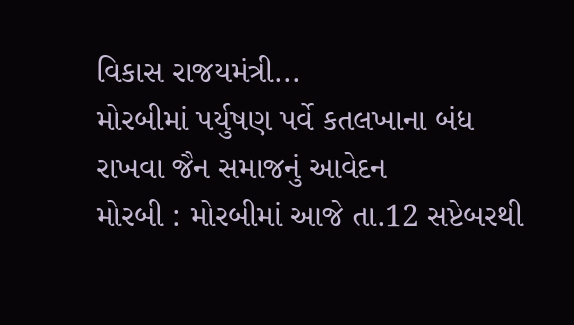વિકાસ રાજયમંત્રી...
મોરબીમાં પર્યુષણ પર્વે કતલખાના બંધ રાખવા જૈન સમાજનું આવેદન
મોરબી : મોરબીમાં આજે તા.12 સપ્ટેબરથી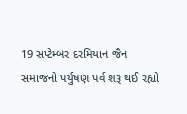19 સપ્ટેમ્બર દરમિયાન જૈન સમાજનો પર્યુષણ પર્વ શરૂ થઈ રહ્યો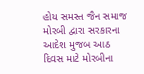હોય સમસ્ત જૈન સમાજ મોરબી દ્વારા સરકારના આદેશ મુજબ આઠ દિવસ માટે મોરબીના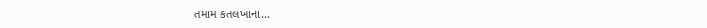તમામ કતલખાના...